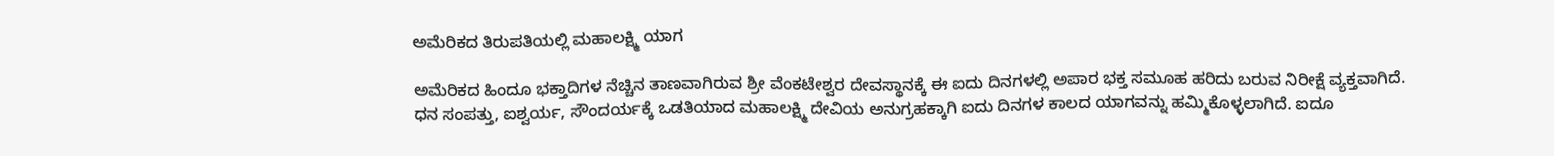ಅಮೆರಿಕದ ತಿರುಪತಿಯಲ್ಲಿ ಮಹಾಲಕ್ಷ್ಮಿ ಯಾಗ

ಅಮೆರಿಕದ ಹಿಂದೂ ಭಕ್ತಾದಿಗಳ ನೆಚ್ಚಿನ ತಾಣವಾಗಿರುವ ಶ್ರೀ ವೆಂಕಟೇಶ್ವರ ದೇವಸ್ಥಾನಕ್ಕೆ ಈ ಐದು ದಿನಗಳಲ್ಲಿ ಅಪಾರ ಭಕ್ತ ಸಮೂಹ ಹರಿದು ಬರುವ ನಿರೀಕ್ಷೆ ವ್ಯಕ್ತವಾಗಿದೆ.
ಧನ ಸಂಪತ್ತು, ಐಶ್ವರ್ಯ, ಸೌಂದರ್ಯಕ್ಕೆ ಒಡತಿಯಾದ ಮಹಾಲಕ್ಷ್ಮಿ ದೇವಿಯ ಅನುಗ್ರಹಕ್ಕಾಗಿ ಐದು ದಿನಗಳ ಕಾಲದ ಯಾಗವನ್ನು ಹಮ್ಮಿಕೊಳ್ಳಲಾಗಿದೆ. ಐದೂ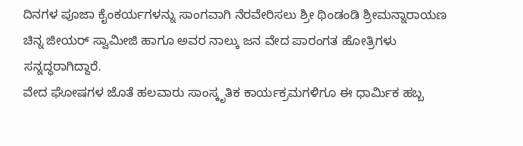ದಿನಗಳ ಪೂಜಾ ಕೈಂಕರ್ಯಗಳನ್ನು ಸಾಂಗವಾಗಿ ನೆರವೇರಿಸಲು ಶ್ರೀ ಥಿಂಡಂಡಿ ಶ್ರೀಮನ್ನಾರಾಯಣ ಚಿನ್ನ ಜೀಯರ್ ಸ್ವಾಮೀಜಿ ಹಾಗೂ ಅವರ ನಾಲ್ಕು ಜನ ವೇದ ಪಾರಂಗತ ಹೋತ್ರಿಗಳು ಸನ್ನದ್ಧರಾಗಿದ್ದಾರೆ.
ವೇದ ಘೋಷಗಳ ಜೊತೆ ಹಲವಾರು ಸಾಂಸ್ಕೃತಿಕ ಕಾರ್ಯಕ್ರಮಗಳಿಗೂ ಈ ಧಾರ್ಮಿಕ ಹಬ್ಬ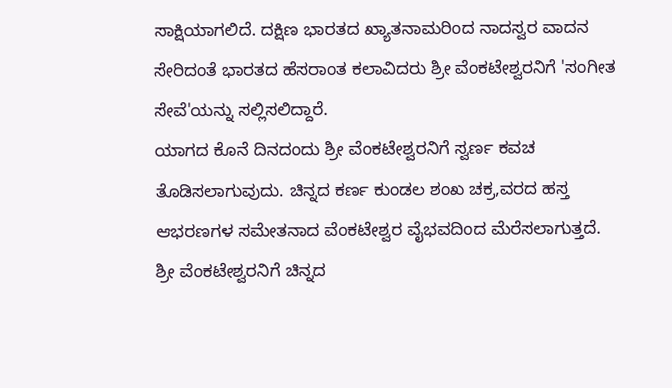ಸಾಕ್ಷಿಯಾಗಲಿದೆ. ದಕ್ಷಿಣ ಭಾರತದ ಖ್ಯಾತನಾಮರಿಂದ ನಾದಸ್ವರ ವಾದನ ಸೇರಿದಂತೆ ಭಾರತದ ಹೆಸರಾಂತ ಕಲಾವಿದರು ಶ್ರೀ ವೆಂಕಟೇಶ್ವರನಿಗೆ 'ಸಂಗೀತ ಸೇವೆ'ಯನ್ನು ಸಲ್ಲಿಸಲಿದ್ದಾರೆ.
ಯಾಗದ ಕೊನೆ ದಿನದಂದು ಶ್ರೀ ವೆಂಕಟೇಶ್ವರನಿಗೆ ಸ್ವರ್ಣ ಕವಚ ತೊಡಿಸಲಾಗುವುದು. ಚಿನ್ನದ ಕರ್ಣ ಕುಂಡಲ ಶಂಖ ಚಕ್ರ,ವರದ ಹಸ್ತ ಆಭರಣಗಳ ಸಮೇತನಾದ ವೆಂಕಟೇಶ್ವರ ವೈಭವದಿಂದ ಮೆರೆಸಲಾಗುತ್ತದೆ.
ಶ್ರೀ ವೆಂಕಟೇಶ್ವರನಿಗೆ ಚಿನ್ನದ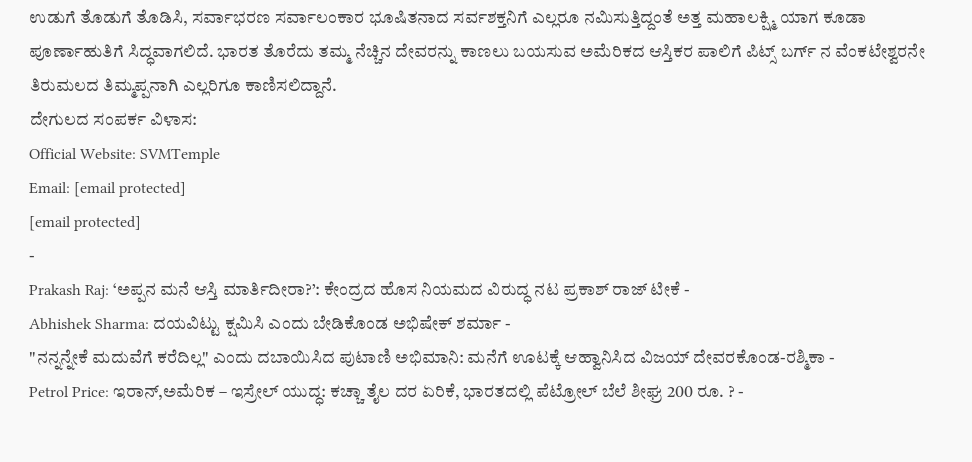ಉಡುಗೆ ತೊಡುಗೆ ತೊಡಿಸಿ, ಸರ್ವಾಭರಣ ಸರ್ವಾಲಂಕಾರ ಭೂಷಿತನಾದ ಸರ್ವಶಕ್ತನಿಗೆ ಎಲ್ಲರೂ ನಮಿಸುತ್ತಿದ್ದಂತೆ ಅತ್ತ ಮಹಾಲಕ್ಷ್ಮಿ ಯಾಗ ಕೂಡಾ ಪೂರ್ಣಾಹುತಿಗೆ ಸಿದ್ಧವಾಗಲಿದೆ. ಭಾರತ ತೊರೆದು ತಮ್ಮ ನೆಚ್ಚಿನ ದೇವರನ್ನು ಕಾಣಲು ಬಯಸುವ ಅಮೆರಿಕದ ಆಸ್ತಿಕರ ಪಾಲಿಗೆ ಪಿಟ್ಸ್ ಬರ್ಗ್ ನ ವೆಂಕಟೇಶ್ವರನೇ ತಿರುಮಲದ ತಿಮ್ಮಪ್ಪನಾಗಿ ಎಲ್ಲರಿಗೂ ಕಾಣಿಸಲಿದ್ದಾನೆ.
ದೇಗುಲದ ಸಂಪರ್ಕ ವಿಳಾಸ:
Official Website: SVMTemple
Email: [email protected]
[email protected]
-
Prakash Raj: ‘ಅಪ್ಪನ ಮನೆ ಆಸ್ತಿ ಮಾರ್ತಿದೀರಾ?’: ಕೇಂದ್ರದ ಹೊಸ ನಿಯಮದ ವಿರುದ್ಧ ನಟ ಪ್ರಕಾಶ್ ರಾಜ್ ಟೀಕೆ -
Abhishek Sharma: ದಯವಿಟ್ಟು ಕ್ಷಮಿಸಿ ಎಂದು ಬೇಡಿಕೊಂಡ ಅಭಿಷೇಕ್ ಶರ್ಮಾ -
"ನನ್ನನ್ನೇಕೆ ಮದುವೆಗೆ ಕರೆದಿಲ್ಲ" ಎಂದು ದಬಾಯಿಸಿದ ಪುಟಾಣಿ ಅಭಿಮಾನಿ: ಮನೆಗೆ ಊಟಕ್ಕೆ ಆಹ್ವಾನಿಸಿದ ವಿಜಯ್ ದೇವರಕೊಂಡ-ರಶ್ಮಿಕಾ -
Petrol Price: ಇರಾನ್,ಅಮೆರಿಕ – ಇಸ್ರೇಲ್ ಯುದ್ಧ: ಕಚ್ಚಾ ತೈಲ ದರ ಏರಿಕೆ, ಭಾರತದಲ್ಲಿ ಪೆಟ್ರೋಲ್ ಬೆಲೆ ಶೀಘ್ರ 200 ರೂ. ? -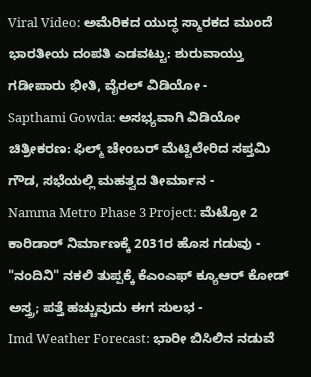Viral Video: ಅಮೆರಿಕದ ಯುದ್ಧ ಸ್ಮಾರಕದ ಮುಂದೆ ಭಾರತೀಯ ದಂಪತಿ ಎಡವಟ್ಟು: ಶುರುವಾಯ್ತು ಗಡೀಪಾರು ಭೀತಿ, ವೈರಲ್ ವಿಡಿಯೋ -
Sapthami Gowda: ಅಸಭ್ಯವಾಗಿ ವಿಡಿಯೋ ಚಿತ್ರೀಕರಣ: ಫಿಲ್ಮ್ ಚೇಂಬರ್ ಮೆಟ್ಟಿಲೇರಿದ ಸಪ್ತಮಿ ಗೌಡ, ಸಭೆಯಲ್ಲಿ ಮಹತ್ವದ ತೀರ್ಮಾನ -
Namma Metro Phase 3 Project: ಮೆಟ್ರೋ 2 ಕಾರಿಡಾರ್ ನಿರ್ಮಾಣಕ್ಕೆ 2031ರ ಹೊಸ ಗಡುವು -
"ನಂದಿನಿ" ನಕಲಿ ತುಪ್ಪಕ್ಕೆ ಕೆಎಂಎಫ್ ಕ್ಯೂಆರ್ ಕೋಡ್ ಅಸ್ತ್ರ; ಪತ್ತೆ ಹಚ್ಚುವುದು ಈಗ ಸುಲಭ -
Imd Weather Forecast: ಭಾರೀ ಬಿಸಿಲಿನ ನಡುವೆ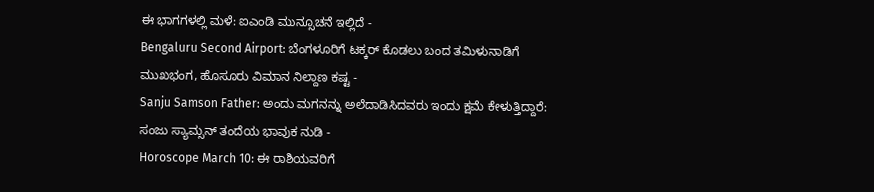ಈ ಭಾಗಗಳಲ್ಲಿ ಮಳೆ: ಐಎಂಡಿ ಮುನ್ಸೂಚನೆ ಇಲ್ಲಿದೆ -
Bengaluru Second Airport: ಬೆಂಗಳೂರಿಗೆ ಟಕ್ಕರ್ ಕೊಡಲು ಬಂದ ತಮಿಳುನಾಡಿಗೆ ಮುಖಭಂಗ, ಹೊಸೂರು ವಿಮಾನ ನಿಲ್ದಾಣ ಕಷ್ಟ -
Sanju Samson Father: ಅಂದು ಮಗನನ್ನು ಅಲೆದಾಡಿಸಿದವರು ಇಂದು ಕ್ಷಮೆ ಕೇಳುತ್ತಿದ್ದಾರೆ: ಸಂಜು ಸ್ಯಾಮ್ಸನ್ ತಂದೆಯ ಭಾವುಕ ನುಡಿ -
Horoscope March 10: ಈ ರಾಶಿಯವರಿಗೆ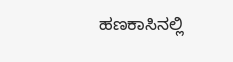ಹಣಕಾಸಿನಲ್ಲಿ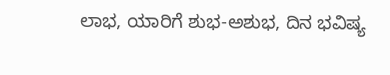ಲಾಭ, ಯಾರಿಗೆ ಶುಭ-ಅಶುಭ, ದಿನ ಭವಿಷ್ಯ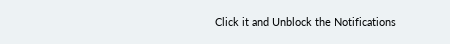Click it and Unblock the Notifications